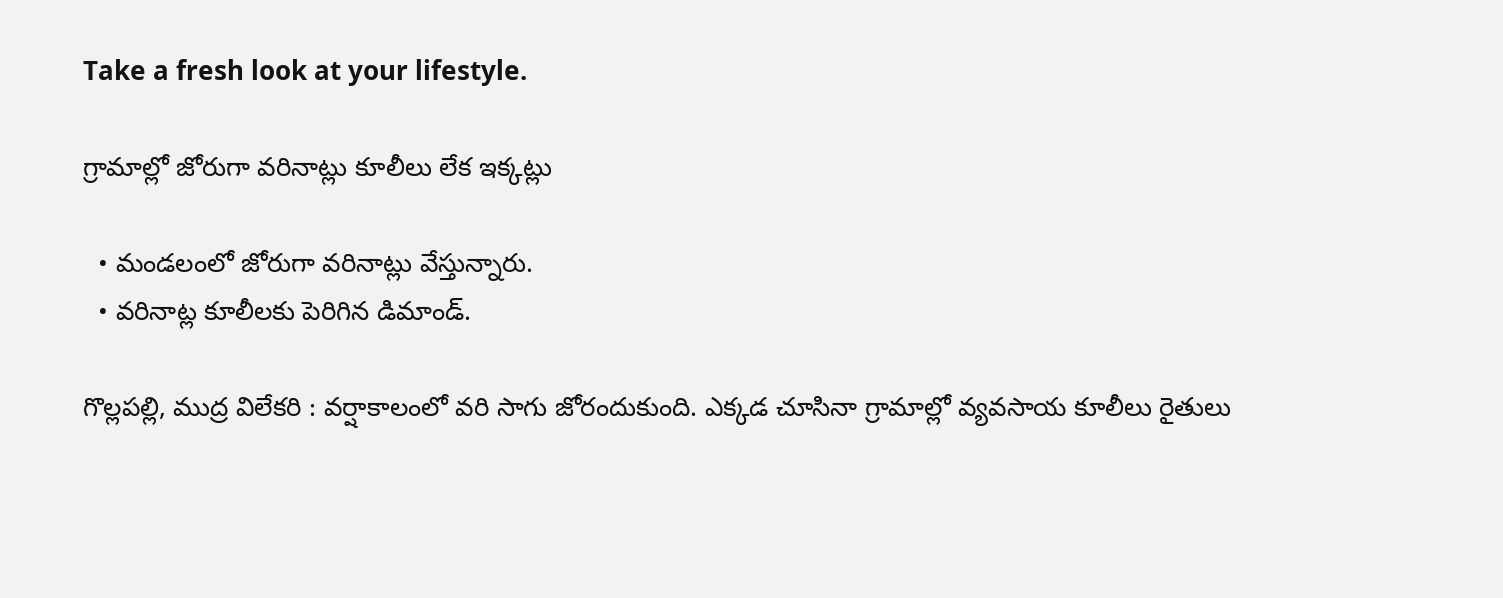Take a fresh look at your lifestyle.

గ్రామాల్లో జోరుగా వరినాట్లు కూలీలు లేక ఇక్కట్లు

  • మండలంలో జోరుగా వరినాట్లు వేస్తున్నారు.
  • వరినాట్ల కూలీలకు పెరిగిన డిమాండ్.

గొల్లపల్లి, ముద్ర విలేకరి : వర్షాకాలంలో వరి సాగు జోరందుకుంది. ఎక్కడ చూసినా గ్రామాల్లో వ్యవసాయ కూలీలు రైతులు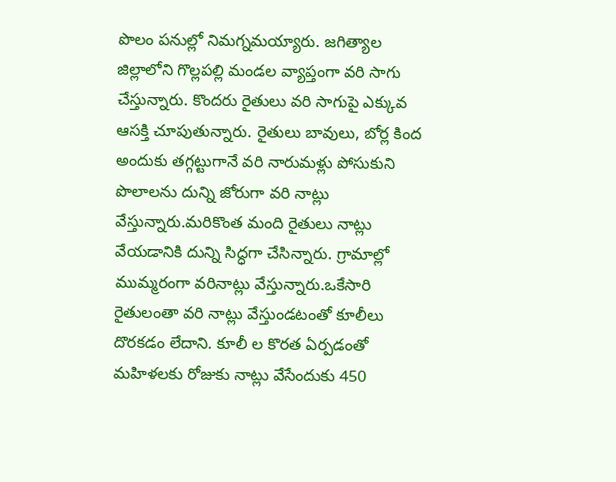పొలం పనుల్లో నిమగ్నమయ్యారు. జగిత్యాల జిల్లాలోని గొల్లపల్లి మండల వ్యాప్తంగా వరి సాగు చేస్తున్నారు. కొందరు రైతులు వరి సాగుపై ఎక్కువ ఆసక్తి చూపుతున్నారు. రైతులు బావులు, బోర్ల కింద అందుకు తగ్గట్టుగానే వరి నారుమళ్లు పోసుకుని పొలాలను దున్ని జోరుగా వరి నాట్లు వేస్తున్నారు.మరికొంత మంది రైతులు నాట్లు వేయడానికి దున్ని సిద్ధగా చేసిన్నారు. గ్రామాల్లో ముమ్మరంగా వరినాట్లు వేస్తున్నారు.ఒకేసారి రైతులంతా వరి నాట్లు వేస్తుండటంతో కూలీలు దొరకడం లేదాని. కూలీ ల కొరత ఏర్పడంతో మహిళలకు రోజుకు నాట్లు వేసేందుకు 450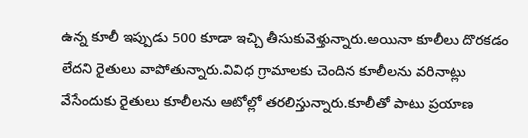ఉన్న కూలీ ఇప్పుడు 500 కూడా ఇచ్చి తీసుకువెళ్తున్నారు.అయినా కూలీలు దొరకడం లేదని రైతులు వాపోతున్నారు.వివిధ గ్రామాలకు చెందిన కూలీలను వరినాట్లు వేసేందుకు రైతులు కూలీలను ఆటోల్లో తరలిస్తున్నారు.కూలీతో పాటు ప్రయాణ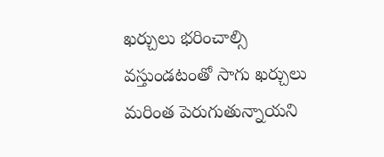ఖర్చులు భరించాల్సి వస్తుండటంతో సాగు ఖర్చులు మరింత పెరుగుతున్నాయని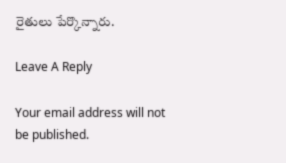రైతులు పేర్కొన్నారు.

Leave A Reply

Your email address will not be published.